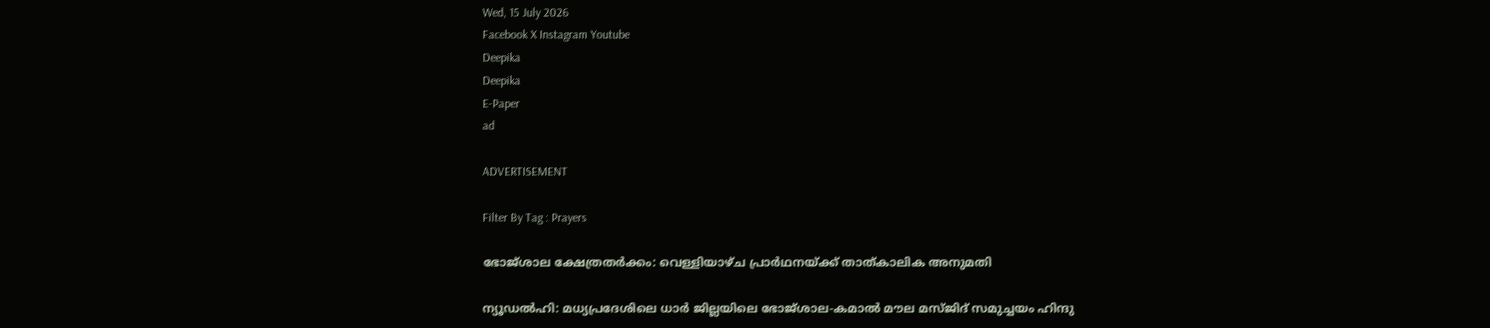Wed, 15 July 2026
Facebook X Instagram Youtube
Deepika
Deepika
E-Paper
ad

ADVERTISEMENT

Filter By Tag : Prayers

ഭോജ്‌ശാല ക്ഷേത്രതർക്കം: വെള്ളിയാഴ്ച പ്രാർഥനയ്ക്ക് താത്കാലിക അനുമതി

ന്യൂഡൽഹി: മധ്യപ്രദേശിലെ ധാർ ജില്ലയിലെ ഭോജ്ശാല-കമാൽ മൗല മസ്ജിദ് സമുച്ചയം ഹിന്ദു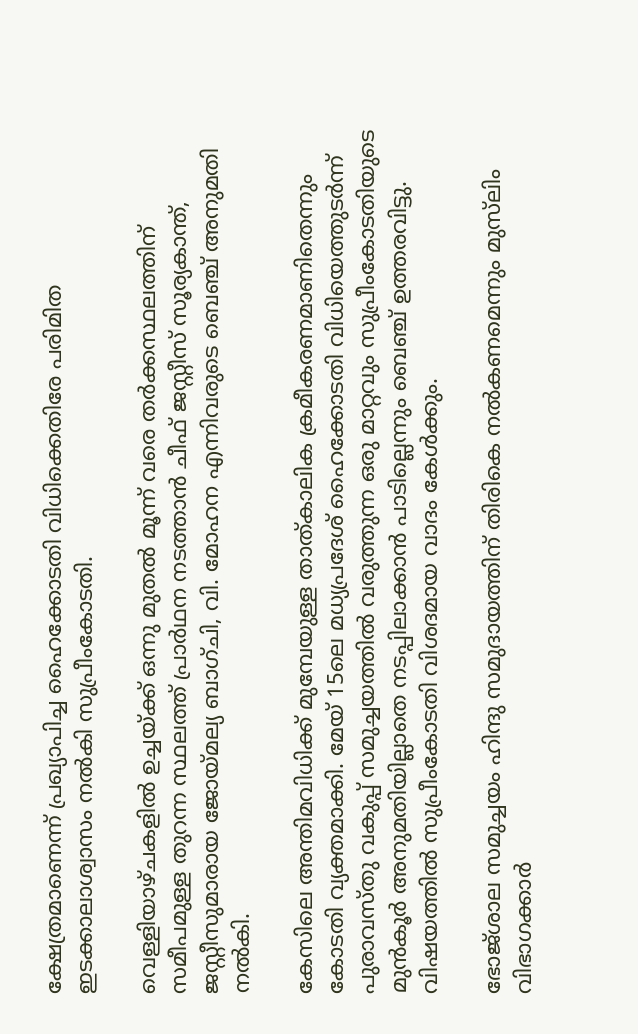ക്ഷേത്രമാണെന്ന് പ്രഖ്യാപിച്ച ഹൈക്കോടതി വിധിക്കെതിരേ പരിമിത ഇടക്കാലാശ്വാസം നൽകി സുപ്രീംകോടതി.

വെള്ളിയാഴ്ചകളിൽ ഉച്ചയ്ക്ക് ഒന്നു മുതൽ മൂന്ന് വരെ തർക്കസ്ഥലത്തിന് സമീപമുള്ള തുറന്ന സ്ഥലത്ത് പ്രാർഥന നടത്താൻ ചീഫ് ജസ്റ്റീസ് സൂര്യകാന്ത്, ജസ്റ്റീസുമാരായ ജോയ്മല്യ ബാഗ്ചി, വി. മോഹന എന്നിവരുടെ ബെഞ്ച് അനുമതി നൽകി.

കേസിലെ അന്തിമവിധിക്ക് മുമ്പേയുള്ള താത്കാലിക ക്രമീകരണമാണിതെന്നും കോടതി വ്യക്തമാക്കി. മേയ് 15ലെ മധ്യപ്രദേശ് ഹൈക്കോടതി വിധിയെത്തുടർന്ന് പുരാവസ്തു വകുപ്പ് സമുച്ചയത്തിൽ വരുത്തുന്ന ഒരു മാറ്റവും സുപ്രീംകോടതിയുടെ മുൻകൂർ അനുമതിയില്ലാതെ നടപ്പിലാക്കാൻ പാടില്ലെന്നും ബെഞ്ച് ഉത്തരവിട്ടു. വിഷയത്തിൽ സുപ്രീംകോടതി വിശദമായ വാദം കേൾക്കും.

ഭോജ്‌ശാല സമുച്ചയം ഹിന്ദു സമുദായത്തിന് തിരികെ നൽകണമെന്നും മുസ്‌ലിം വിഭാഗക്കാർ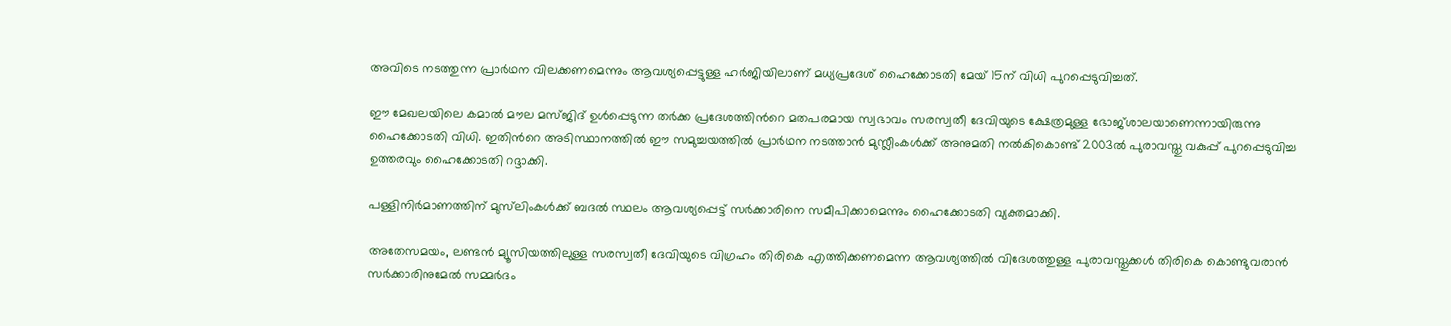അവിടെ നടത്തുന്ന പ്രാർഥന വിലക്കണമെന്നും ആവശ്യപ്പെട്ടുള്ള ഹർജിയിലാണ് മധ്യപ്രദേശ് ഹൈക്കോടതി മേയ് 15ന് വിധി പുറപ്പെടുവിച്ചത്.

ഈ മേഖലയിലെ കമാൽ മൗല മസ്ജിദ് ഉൾപ്പെടുന്ന തർക്ക പ്രദേശത്തിന്‍റെ മതപരമായ സ്വഭാവം സരസ്വതീ ദേവിയുടെ ക്ഷേത്രമുള്ള ഭോജ്‌ശാലയാണെന്നായിരുന്നു ഹൈക്കോടതി വിധി. ഇതിന്‍റെ അടിസ്ഥാനത്തിൽ ഈ സമുച്ചയത്തിൽ പ്രാർഥന നടത്താൻ മുസ്ലീംകൾക്ക് അനുമതി നൽകികൊണ്ട് 2003ൽ പുരാവസ്തു വകുപ്പ് പുറപ്പെടുവിച്ച ഉത്തരവും ഹൈക്കോടതി റദ്ദാക്കി.

പള്ളിനിർമാണത്തിന് മുസ്‌ലിംകൾക്ക് ബദൽ സ്ഥലം ആവശ്യപ്പെട്ട് സർക്കാരിനെ സമീപിക്കാമെന്നും ഹൈക്കോടതി വ്യക്തമാക്കി.

അതേസമയം, ലണ്ടൻ മ്യൂസിയത്തിലുള്ള സരസ്വതീ ദേവിയുടെ വിഗ്രഹം തിരികെ എത്തിക്കണമെന്ന ആവശ്യത്തിൽ വിദേശത്തുള്ള പുരാവസ്തുക്കൾ തിരികെ കൊണ്ടുവരാൻ സർക്കാരിനുമേൽ സമ്മർദം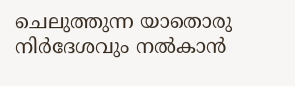ചെലുത്തുന്ന യാതൊരു നിർദേശവും നൽകാൻ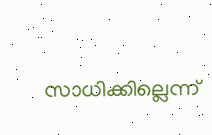സാധിക്കില്ലെന്ന്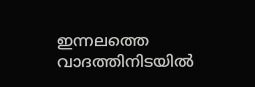ഇന്നലത്തെ വാദത്തിനിടയിൽ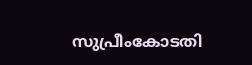സുപ്രീംകോടതി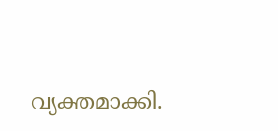വ്യക്തമാക്കി.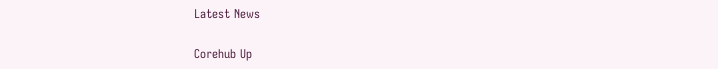Latest News

Corehub Up